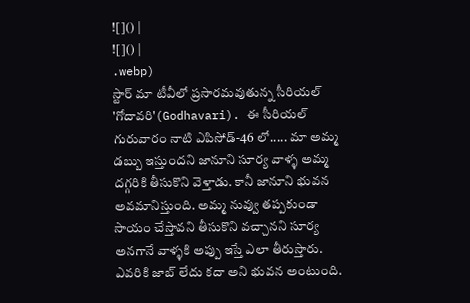![]() |
![]() |
.webp)
స్టార్ మా టీవీలో ప్రసారమవుతున్న సీరియల్ 'గోదావరి'(Godhavari). ఈ సీరియల్ గురువారం నాటి ఎపిసోడ్-46 లో..... మా అమ్మ డబ్బు ఇస్తుందని జానూని సూర్య వాళ్ళ అమ్మ దగ్గరికి తీసుకొని వెళ్తాడు. కానీ జానూని భువన అవమానిస్తుంది. అమ్మ నువ్వు తప్పకుండా సాయం చేస్తావని తీసుకొని వచ్చానని సూర్య అనగానే వాళ్ళకి అప్పు ఇస్తే ఎలా తీరుస్తారు. ఎవరికి జాబ్ లేదు కదా అని భువన అంటుంది.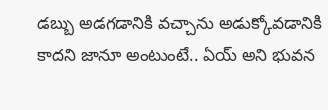డబ్బు అడగడానికి వచ్చాను అడుక్కోవడానికి కాదని జానూ అంటుంటే.. ఏయ్ అని భువన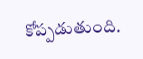కోప్పడుతుంది.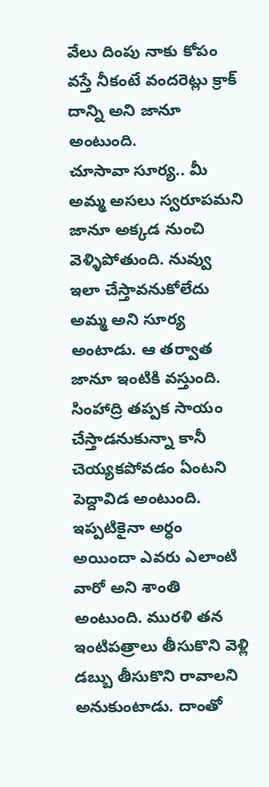వేలు దింపు నాకు కోపం వస్తే నీకంటే వందరెట్లు క్రాక్ దాన్ని అని జానూ అంటుంది.
చూసావా సూర్య.. మీ అమ్మ అసలు స్వరూపమని జానూ అక్కడ నుంచి వెళ్ళిపోతుంది. నువ్వు ఇలా చేస్తావనుకోలేదు అమ్మ అని సూర్య అంటాడు. ఆ తర్వాత జానూ ఇంటికి వస్తుంది. సింహాద్రి తప్పక సాయం చేస్తాడనుకున్నా కానీ చెయ్యకపోవడం ఏంటని పెద్దావిడ అంటుంది. ఇప్పటికైనా అర్ధం అయిందా ఎవరు ఎలాంటి వారో అని శాంతి అంటుంది. మురళి తన ఇంటిపత్రాలు తీసుకొని వెళ్లి డబ్బు తీసుకొని రావాలని అనుకుంటాడు. దాంతో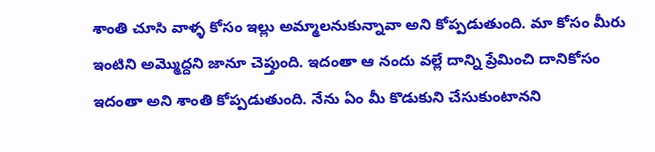శాంతి చూసి వాళ్ళ కోసం ఇల్లు అమ్మాలనుకున్నావా అని కోప్పడుతుంది. మా కోసం మీరు ఇంటిని అమ్మొద్దని జానూ చెప్తుంది. ఇదంతా ఆ నందు వల్లే దాన్ని ప్రేమించి దానికోసం ఇదంతా అని శాంతి కోప్పడుతుంది. నేను ఏం మీ కొడుకుని చేసుకుంటానని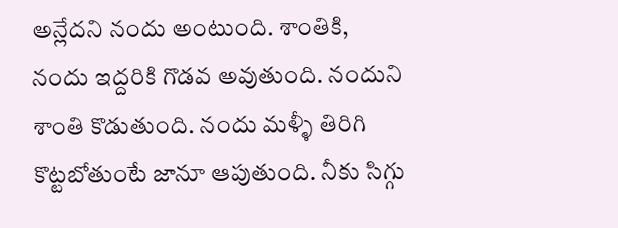అన్లేదని నందు అంటుంది. శాంతికి, నందు ఇద్దరికి గొడవ అవుతుంది. నందుని శాంతి కొడుతుంది. నందు మళ్ళీ తిరిగి కొట్టబోతుంటే జానూ ఆపుతుంది. నీకు సిగ్గు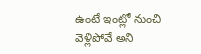ఉంటే ఇంట్లో నుంచి వెళ్లిపోవే అని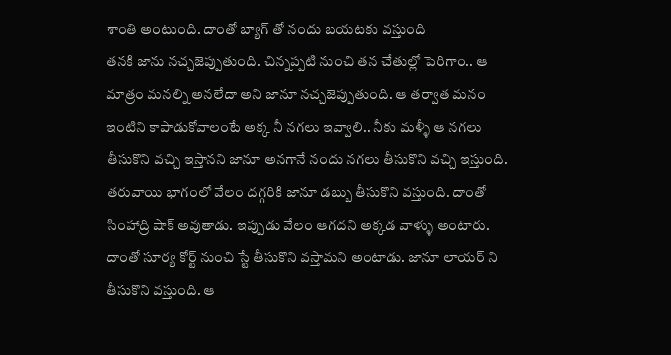శాంతి అంటుంది. దాంతో బ్యాగ్ తో నందు బయటకు వస్తుంది
తనకి జాను నచ్చజెప్పుతుంది. చిన్నప్పటి నుంచి తన చేతుల్లో పెరిగాం.. ఆ మాత్రం మనల్ని అనలేదా అని జానూ నచ్చజెప్పుతుంది. ఆ తర్వాత మనం ఇంటిని కాపాడుకోవాలంటే అక్క నీ నగలు ఇవ్వాలి.. నీకు మళ్ళీ ఆ నగలు తీసుకొని వచ్చి ఇస్తానని జానూ అనగానే నందు నగలు తీసుకొని వచ్చి ఇస్తుంది. తరువాయి భాగంలో వేలం దగ్గరికి జానూ డబ్బు తీసుకొని వస్తుంది. దాంతో సింహాద్రి షాక్ అవుతాడు. ఇప్పుడు వేలం ఆగదని అక్కడ వాళ్ళు అంటారు. దాంతో సూర్య కోర్ట్ నుంచి స్టే తీసుకొని వస్తామని అంటాడు. జానూ లాయర్ ని తీసుకొని వస్తుంది. ఆ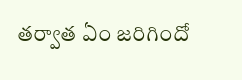తర్వాత ఏం జరిగిందో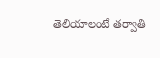తెలియాలంటే తర్వాతి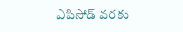ఎపిసోడ్ వరకు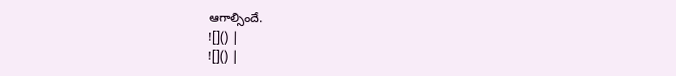ఆగాల్సిందే.
![]() |
![]() |